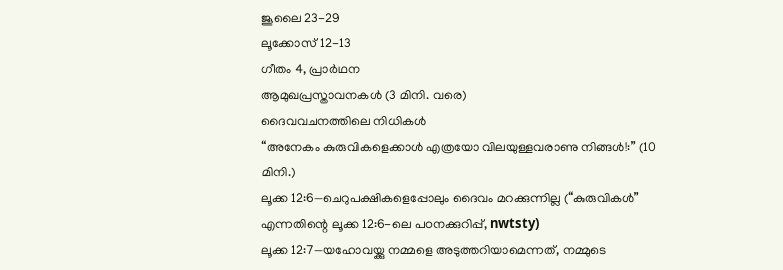ജൂലൈ 23-29
ലൂക്കോസ് 12-13
ഗീതം 4, പ്രാർഥന
ആമുഖപ്രസ്താവനകൾ (3 മിനി. വരെ)
ദൈവവചനത്തിലെ നിധികൾ
“അനേകം കുരുവികളെക്കാൾ എത്രയോ വിലയുള്ളവരാണു നിങ്ങൾ!:” (10 മിനി.)
ലൂക്ക 12:6—ചെറുപക്ഷികളെപ്പോലും ദൈവം മറക്കുന്നില്ല (“കുരുവികൾ” എന്നതിന്റെ ലൂക്ക 12:6-ലെ പഠനക്കുറിപ്പ്, nwtsty)
ലൂക്ക 12:7—യഹോവയ്ക്കു നമ്മളെ അടുത്തറിയാമെന്നത്, നമ്മുടെ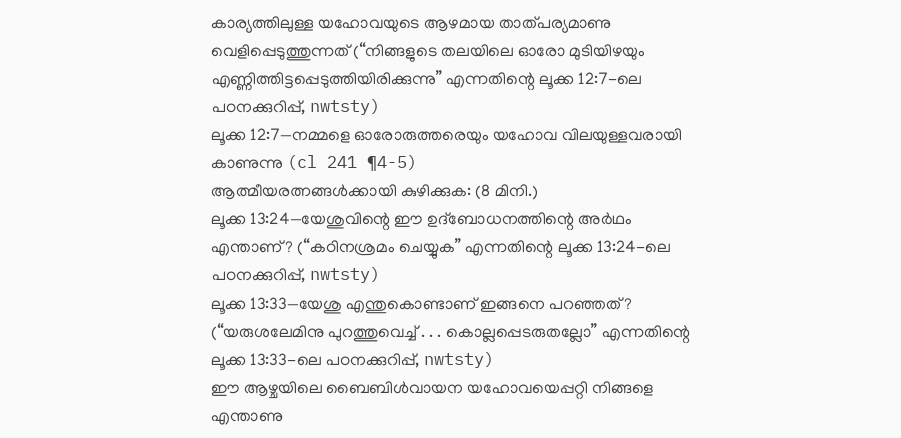കാര്യത്തിലുള്ള യഹോവയുടെ ആഴമായ താത്പര്യമാണു വെളിപ്പെടുത്തുന്നത് (“നിങ്ങളുടെ തലയിലെ ഓരോ മുടിയിഴയും എണ്ണിത്തിട്ടപ്പെടുത്തിയിരിക്കുന്നു” എന്നതിന്റെ ലൂക്ക 12:7-ലെ പഠനക്കുറിപ്പ്, nwtsty)
ലൂക്ക 12:7—നമ്മളെ ഓരോരുത്തരെയും യഹോവ വിലയുള്ളവരായി കാണുന്നു (cl 241 ¶4-5)
ആത്മീയരത്നങ്ങൾക്കായി കുഴിക്കുക: (8 മിനി.)
ലൂക്ക 13:24—യേശുവിന്റെ ഈ ഉദ്ബോധനത്തിന്റെ അർഥം എന്താണ്? (“കഠിനശ്രമം ചെയ്യുക” എന്നതിന്റെ ലൂക്ക 13:24-ലെ പഠനക്കുറിപ്പ്, nwtsty)
ലൂക്ക 13:33—യേശു എന്തുകൊണ്ടാണ് ഇങ്ങനെ പറഞ്ഞത്? (“യരുശലേമിനു പുറത്തുവെച്ച് . . . കൊല്ലപ്പെടരുതല്ലോ” എന്നതിന്റെ ലൂക്ക 13:33-ലെ പഠനക്കുറിപ്പ്, nwtsty)
ഈ ആഴ്ചയിലെ ബൈബിൾവായന യഹോവയെപ്പറ്റി നിങ്ങളെ എന്താണു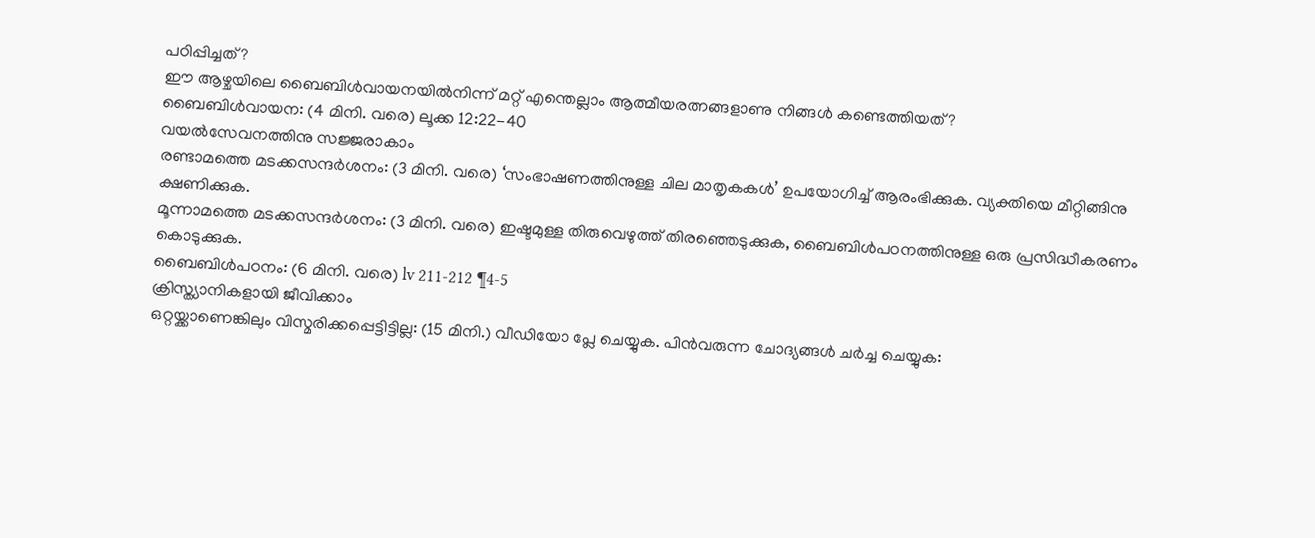പഠിപ്പിച്ചത്?
ഈ ആഴ്ചയിലെ ബൈബിൾവായനയിൽനിന്ന് മറ്റ് എന്തെല്ലാം ആത്മീയരത്നങ്ങളാണു നിങ്ങൾ കണ്ടെത്തിയത്?
ബൈബിൾവായന: (4 മിനി. വരെ) ലൂക്ക 12:22-40
വയൽസേവനത്തിനു സജ്ജരാകാം
രണ്ടാമത്തെ മടക്കസന്ദർശനം: (3 മിനി. വരെ) ‘സംഭാഷണത്തിനുള്ള ചില മാതൃകകൾ’ ഉപയോഗിച്ച് ആരംഭിക്കുക. വ്യക്തിയെ മീറ്റിങ്ങിനു ക്ഷണിക്കുക.
മൂന്നാമത്തെ മടക്കസന്ദർശനം: (3 മിനി. വരെ) ഇഷ്ടമുള്ള തിരുവെഴുത്ത് തിരഞ്ഞെടുക്കുക, ബൈബിൾപഠനത്തിനുള്ള ഒരു പ്രസിദ്ധീകരണം കൊടുക്കുക.
ബൈബിൾപഠനം: (6 മിനി. വരെ) lv 211-212 ¶4-5
ക്രിസ്ത്യാനികളായി ജീവിക്കാം
ഒറ്റയ്ക്കാണെങ്കിലും വിസ്മരിക്കപ്പെട്ടിട്ടില്ല: (15 മിനി.) വീഡിയോ പ്ലേ ചെയ്യുക. പിൻവരുന്ന ചോദ്യങ്ങൾ ചർച്ച ചെയ്യുക: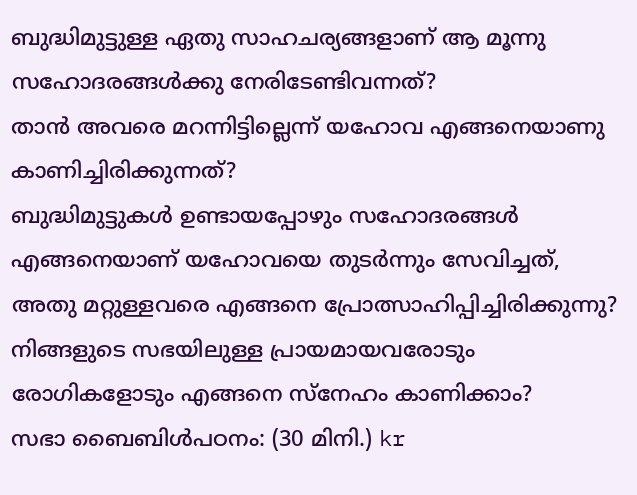ബുദ്ധിമുട്ടുള്ള ഏതു സാഹചര്യങ്ങളാണ് ആ മൂന്നു സഹോദരങ്ങൾക്കു നേരിടേണ്ടിവന്നത്?
താൻ അവരെ മറന്നിട്ടില്ലെന്ന് യഹോവ എങ്ങനെയാണു കാണിച്ചിരിക്കുന്നത്?
ബുദ്ധിമുട്ടുകൾ ഉണ്ടായപ്പോഴും സഹോദരങ്ങൾ എങ്ങനെയാണ് യഹോവയെ തുടർന്നും സേവിച്ചത്, അതു മറ്റുള്ളവരെ എങ്ങനെ പ്രോത്സാഹിപ്പിച്ചിരിക്കുന്നു?
നിങ്ങളുടെ സഭയിലുള്ള പ്രായമായവരോടും രോഗികളോടും എങ്ങനെ സ്നേഹം കാണിക്കാം?
സഭാ ബൈബിൾപഠനം: (30 മിനി.) kr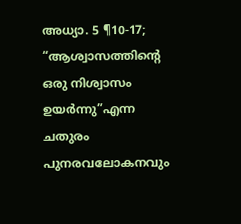അധ്യാ. 5 ¶10-17; “ആശ്വാസത്തിന്റെ ഒരു നിശ്വാസം ഉയർന്നു”എന്ന ചതുരം
പുനരവലോകനവും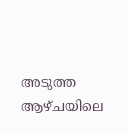അടുത്ത ആഴ്ചയിലെ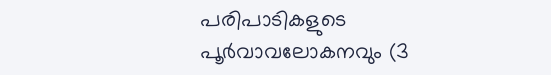പരിപാടികളുടെ പൂർവാവലോകനവും (3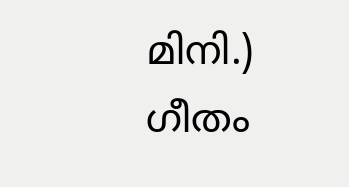മിനി.)
ഗീതം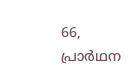66, പ്രാർഥന